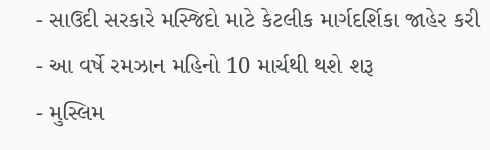- સાઉદી સરકારે મસ્જિદો માટે કેટલીક માર્ગદર્શિકા જાહેર કરી
- આ વર્ષે રમઝાન મહિનો 10 માર્ચથી થશે શરૂ
- મુસ્લિમ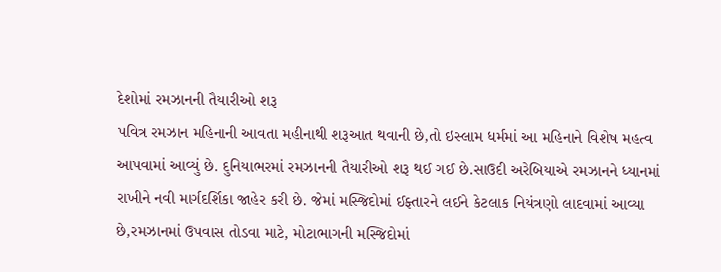દેશોમાં રમઝાનની તૈયારીઓ શરૂ
પવિત્ર રમઝાન મહિનાની આવતા મહીનાથી શરૂઆત થવાની છે,તો ઇસ્લામ ધર્મમાં આ મહિનાને વિશેષ મહત્વ આપવામાં આવ્યું છે. દુનિયાભરમાં રમઝાનની તૈયારીઓ શરૂ થઈ ગઈ છે.સાઉદી અરેબિયાએ રમઝાનને ધ્યાનમાં રાખીને નવી માર્ગદર્શિકા જાહેર કરી છે. જેમાં મસ્જિદોમાં ઈફ્તારને લઈને કેટલાક નિયંત્રણો લાદવામાં આવ્યા છે,રમઝાનમાં ઉપવાસ તોડવા માટે, મોટાભાગની મસ્જિદોમાં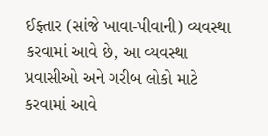ઈફ્તાર (સાંજે ખાવા-પીવાની) વ્યવસ્થા કરવામાં આવે છે, આ વ્યવસ્થા પ્રવાસીઓ અને ગરીબ લોકો માટે કરવામાં આવે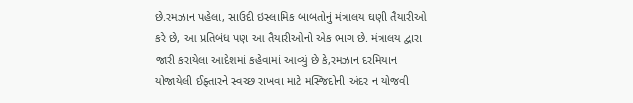છે.રમઝાન પહેલા, સાઉદી ઇસ્લામિક બાબતોનું મંત્રાલય ઘણી તૈયારીઓ કરે છે, આ પ્રતિબંધ પણ આ તૈયારીઓનો એક ભાગ છે. મંત્રાલય દ્વારા જારી કરાયેલા આદેશમાં કહેવામાં આવ્યું છે કે,રમઝાન દરમિયાન યોજાયેલી ઈફ્તારને સ્વચ્છ રાખવા માટે મસ્જિદોની અંદર ન યોજવી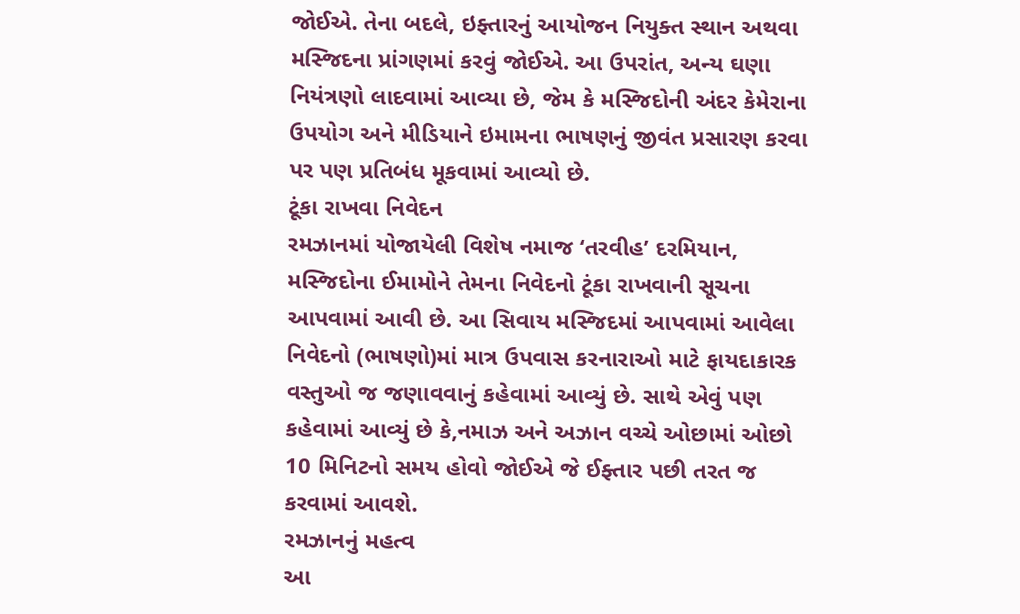જોઈએ. તેના બદલે, ઇફ્તારનું આયોજન નિયુક્ત સ્થાન અથવા મસ્જિદના પ્રાંગણમાં કરવું જોઈએ. આ ઉપરાંત, અન્ય ઘણા નિયંત્રણો લાદવામાં આવ્યા છે, જેમ કે મસ્જિદોની અંદર કેમેરાના ઉપયોગ અને મીડિયાને ઇમામના ભાષણનું જીવંત પ્રસારણ કરવા પર પણ પ્રતિબંધ મૂકવામાં આવ્યો છે.
ટૂંકા રાખવા નિવેદન
રમઝાનમાં યોજાયેલી વિશેષ નમાજ ‘તરવીહ’ દરમિયાન, મસ્જિદોના ઈમામોને તેમના નિવેદનો ટૂંકા રાખવાની સૂચના આપવામાં આવી છે. આ સિવાય મસ્જિદમાં આપવામાં આવેલા નિવેદનો (ભાષણો)માં માત્ર ઉપવાસ કરનારાઓ માટે ફાયદાકારક વસ્તુઓ જ જણાવવાનું કહેવામાં આવ્યું છે. સાથે એવું પણ કહેવામાં આવ્યું છે કે,નમાઝ અને અઝાન વચ્ચે ઓછામાં ઓછો 10 મિનિટનો સમય હોવો જોઈએ જે ઈફ્તાર પછી તરત જ કરવામાં આવશે.
રમઝાનનું મહત્વ
આ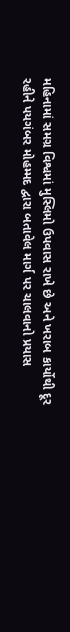મહિનામાં સમગ્ર વિશ્વમાં મુસ્લિમો ઉપવાસ રાખે છે અને ખરાબ કાર્યોથી દૂર રહીને પયગંબર મોહમ્મદ દ્વારા બતાવેલ માર્ગ પર ચાલવાનો પ્રયાસ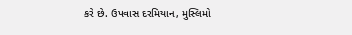કરે છે. ઉપવાસ દરમિયાન, મુસ્લિમો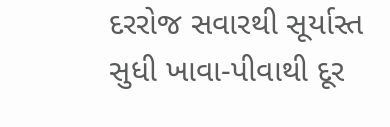દરરોજ સવારથી સૂર્યાસ્ત સુધી ખાવા-પીવાથી દૂર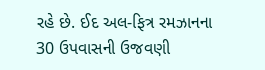રહે છે. ઈદ અલ-ફિત્ર રમઝાનના 30 ઉપવાસની ઉજવણી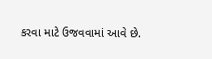કરવા માટે ઉજવવામાં આવે છે.